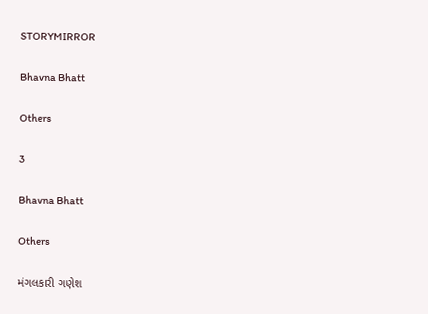STORYMIRROR

Bhavna Bhatt

Others

3

Bhavna Bhatt

Others

મંગલકારી ગણેશ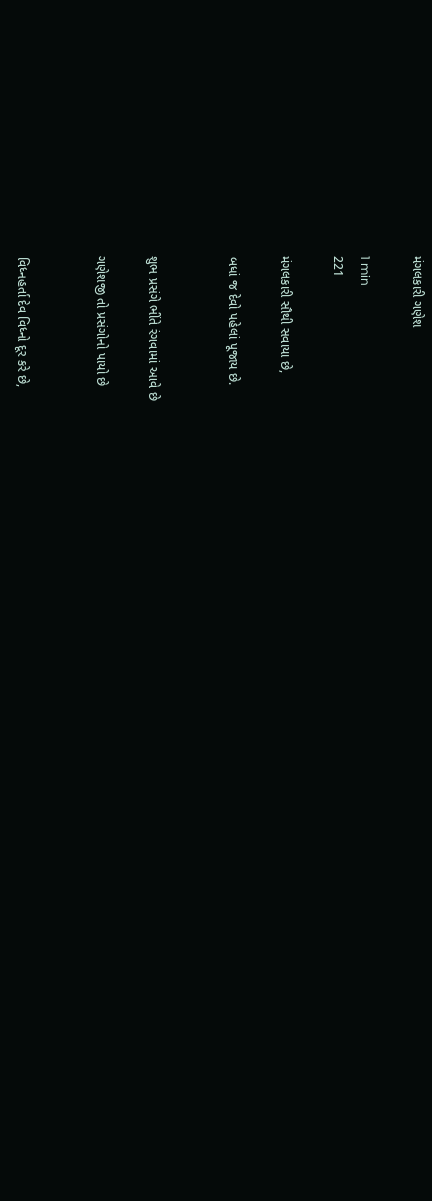મંગલકારી ગણેશ

1 min
221

મંગલકારી સૌથી સવાયા છે,

બધાં જ દેવો પહેલાં પૂજાય છે.


શુભ પ્રસંગે ભીંતે રંગવામાં આવે છે

ગણેશજી તો પ્રસંગોનો પાયો છે


વિધ્નહર્તા દેવ વિધ્નો દૂર કરે છે,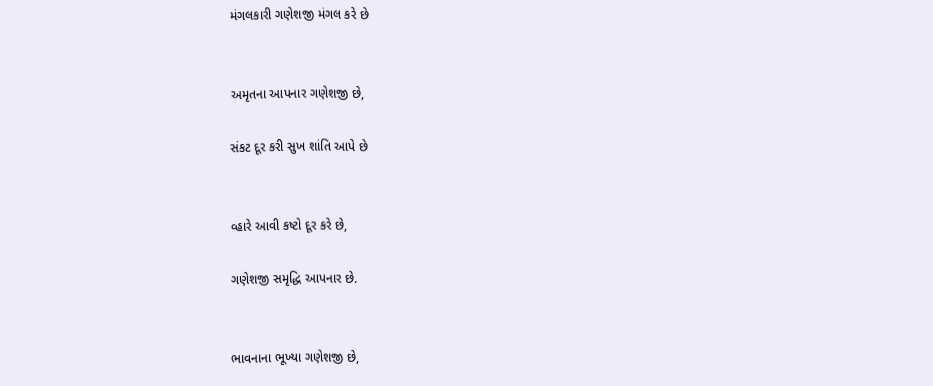મંગલકારી ગણેશજી મંગલ કરે છે


અમૃતના આપનાર ગણેશજી છે,

સંકટ દૂર કરી સુખ શાંતિ આપે છે


વ્હારે આવી કષ્ટો દૂર કરે છે,

ગણેશજી સમૃદ્ધિ આપનાર છે.


ભાવનાના ભૂખ્યા ગણેશજી છે,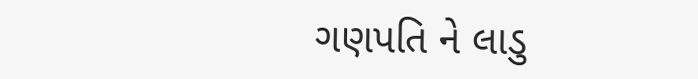ગણપતિ ને લાડુ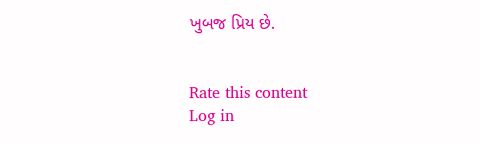ખુબજ પ્રિય છે.


Rate this content
Log in